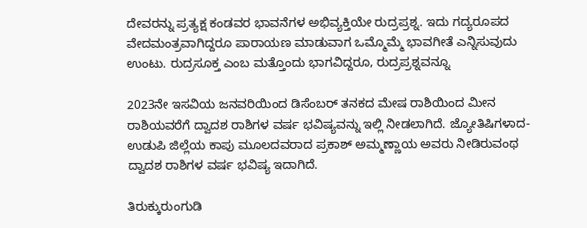ದೇವರನ್ನು ಪ್ರತ್ಯಕ್ಷ ಕಂಡವರ ಭಾವನೆಗಳ ಅಭಿವ್ಯಕ್ತಿಯೇ ರುದ್ರಪ್ರಶ್ನ. ಇದು ಗದ್ಯರೂಪದ ವೇದಮಂತ್ರವಾಗಿದ್ದರೂ ಪಾರಾಯಣ ಮಾಡುವಾಗ ಒಮ್ಮೊಮ್ಮೆ ಭಾವಗೀತೆ ಎನ್ನಿಸುವುದು ಉಂಟು. ರುದ್ರಸೂಕ್ತ ಎಂಬ ಮತ್ತೊಂದು ಭಾಗವಿದ್ದರೂ, ರುದ್ರಪ್ರಶ್ನವನ್ನೂ

2023ನೇ ಇಸವಿಯ ಜನವರಿಯಿಂದ ಡಿಸೆಂಬರ್ ತನಕದ ಮೇಷ ರಾಶಿಯಿಂದ ಮೀನ ರಾಶಿಯವರೆಗೆ ದ್ವಾದಶ ರಾಶಿಗಳ ವರ್ಷ ಭವಿಷ್ಯವನ್ನು ಇಲ್ಲಿ ನೀಡಲಾಗಿದೆ. ಜ್ಯೋತಿಷಿಗಳಾದ- ಉಡುಪಿ ಜಿಲ್ಲೆಯ ಕಾಪು ಮೂಲದವರಾದ ಪ್ರಕಾಶ್ ಅಮ್ಮಣ್ಣಾಯ ಅವರು ನೀಡಿರುವಂಥ ದ್ವಾದಶ ರಾಶಿಗಳ ವರ್ಷ ಭವಿಷ್ಯ ಇದಾಗಿದೆ.

ತಿರುಕ್ಕುರುಂಗುಡಿ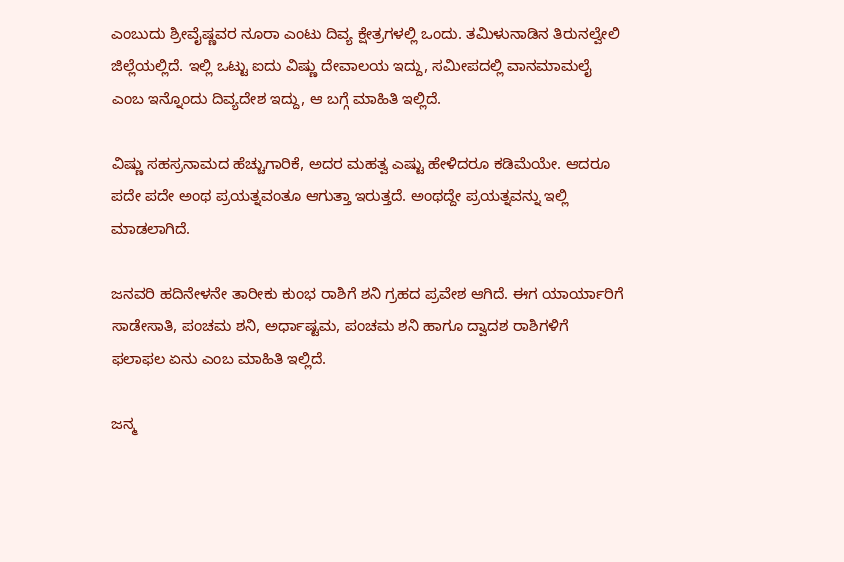ಎಂಬುದು ಶ್ರೀವೈಷ್ಣವರ ನೂರಾ ಎಂಟು ದಿವ್ಯ ಕ್ಷೇತ್ರಗಳಲ್ಲಿ ಒಂದು. ತಮಿಳುನಾಡಿನ ತಿರುನಲ್ವೇಲಿ ಜಿಲ್ಲೆಯಲ್ಲಿದೆ. ಇಲ್ಲಿ ಒಟ್ಟು ಐದು ವಿಷ್ಣು ದೇವಾಲಯ ಇದ್ದು, ಸಮೀಪದಲ್ಲಿ ವಾನಮಾಮಲೈ ಎಂಬ ಇನ್ನೊಂದು ದಿವ್ಯದೇಶ ಇದ್ದು, ಆ ಬಗ್ಗೆ ಮಾಹಿತಿ ಇಲ್ಲಿದೆ.

ವಿಷ್ಣು ಸಹಸ್ರನಾಮದ ಹೆಚ್ಚುಗಾರಿಕೆ, ಅದರ ಮಹತ್ವ ಎಷ್ಟು ಹೇಳಿದರೂ ಕಡಿಮೆಯೇ. ಆದರೂ ಪದೇ ಪದೇ ಅಂಥ ಪ್ರಯತ್ನವಂತೂ ಆಗುತ್ತಾ ಇರುತ್ತದೆ. ಅಂಥದ್ದೇ ಪ್ರಯತ್ನವನ್ನು ಇಲ್ಲಿ ಮಾಡಲಾಗಿದೆ.

ಜನವರಿ ಹದಿನೇಳನೇ ತಾರೀಕು ಕುಂಭ ರಾಶಿಗೆ ಶನಿ ಗ್ರಹದ ಪ್ರವೇಶ ಆಗಿದೆ. ಈಗ ಯಾರ್ಯಾರಿಗೆ ಸಾಡೇಸಾತಿ, ಪಂಚಮ ಶನಿ, ಅರ್ಧಾಷ್ಟಮ, ಪಂಚಮ ಶನಿ ಹಾಗೂ ದ್ವಾದಶ ರಾಶಿಗಳಿಗೆ ಫಲಾಫಲ ಏನು ಎಂಬ ಮಾಹಿತಿ ಇಲ್ಲಿದೆ.

ಜನ್ಮ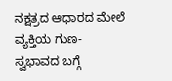ನಕ್ಷತ್ರದ ಆಧಾರದ ಮೇಲೆ ವ್ಯಕ್ತಿಯ ಗುಣ- ಸ್ವಭಾವದ ಬಗ್ಗೆ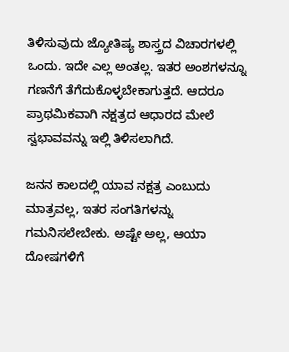ತಿಳಿಸುವುದು ಜ್ಯೋತಿಷ್ಯ ಶಾಸ್ತ್ರದ ವಿಚಾರಗಳಲ್ಲಿ ಒಂದು. ಇದೇ ಎಲ್ಲ ಅಂತಲ್ಲ. ಇತರ ಅಂಶಗಳನ್ನೂ ಗಣನೆಗೆ ತೆಗೆದುಕೊಳ್ಳಬೇಕಾಗುತ್ತದೆ. ಆದರೂ ಪ್ರಾಥಮಿಕವಾಗಿ ನಕ್ಷತ್ರದ ಆಧಾರದ ಮೇಲೆ ಸ್ವಭಾವವನ್ನು ಇಲ್ಲಿ ತಿಳಿಸಲಾಗಿದೆ.

ಜನನ ಕಾಲದಲ್ಲಿ ಯಾವ ನಕ್ಷತ್ರ ಎಂಬುದು ಮಾತ್ರವಲ್ಲ, ಇತರ ಸಂಗತಿಗಳನ್ನು ಗಮನಿಸಲೇಬೇಕು. ಅಷ್ಟೇ ಅಲ್ಲ, ಆಯಾ ದೋಷಗಳಿಗೆ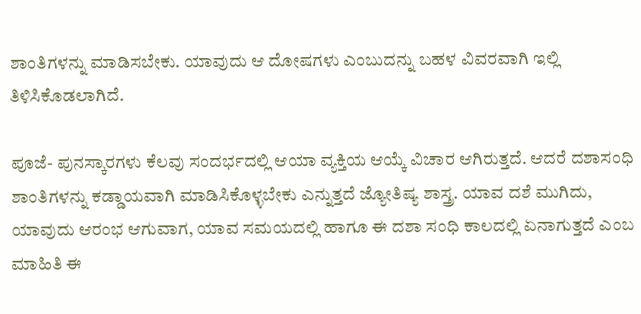ಶಾಂತಿಗಳನ್ನು ಮಾಡಿಸಬೇಕು. ಯಾವುದು ಆ ದೋಷಗಳು ಎಂಬುದನ್ನು ಬಹಳ ವಿವರವಾಗಿ ಇಲ್ಲಿ ತಿಳಿಸಿಕೊಡಲಾಗಿದೆ.

ಪೂಜೆ- ಪುನಸ್ಕಾರಗಳು ಕೆಲವು ಸಂದರ್ಭದಲ್ಲಿ ಆಯಾ ವ್ಯಕ್ತಿಯ ಆಯ್ಕೆ ವಿಚಾರ ಆಗಿರುತ್ತದೆ. ಆದರೆ ದಶಾಸಂಧಿ ಶಾಂತಿಗಳನ್ನು ಕಡ್ಡಾಯವಾಗಿ ಮಾಡಿಸಿಕೊಳ್ಳಬೇಕು ಎನ್ನುತ್ತದೆ ಜ್ಯೋತಿಷ್ಯ ಶಾಸ್ತ್ರ. ಯಾವ ದಶೆ ಮುಗಿದು, ಯಾವುದು ಆರಂಭ ಆಗುವಾಗ, ಯಾವ ಸಮಯದಲ್ಲಿ ಹಾಗೂ ಈ ದಶಾ ಸಂಧಿ ಕಾಲದಲ್ಲಿ ಏನಾಗುತ್ತದೆ ಎಂಬ ಮಾಹಿತಿ ಈ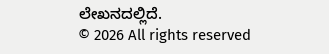ಲೇಖನದಲ್ಲಿದೆ.
© 2026 All rights reserved